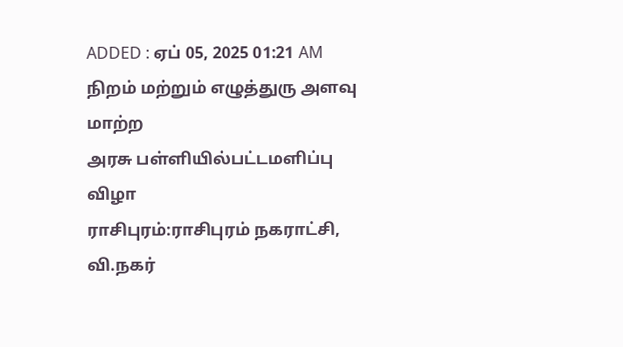ADDED : ஏப் 05, 2025 01:21 AM
நிறம் மற்றும் எழுத்துரு அளவு மாற்ற
அரசு பள்ளியில்பட்டமளிப்பு விழா
ராசிபுரம்:ராசிபுரம் நகராட்சி, வி.நகர்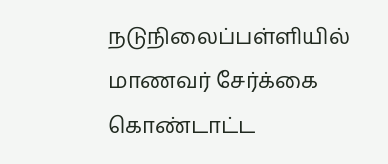நடுநிலைப்பள்ளியில் மாணவர் சேர்க்கை கொண்டாட்ட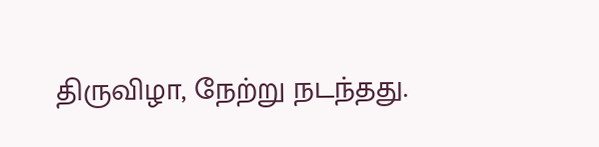திருவிழா, நேற்று நடந்தது.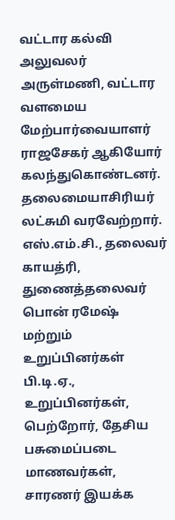வட்டார கல்வி அலுவலர் அருள்மணி, வட்டார வளமைய மேற்பார்வையாளர் ராஜசேகர் ஆகியோர் கலந்துகொண்டனர். தலைமையாசிரியர் லட்சுமி வரவேற்றார். எஸ்.எம்.சி., தலைவர் காயத்ரி, துணைத்தலைவர் பொன் ரமேஷ் மற்றும் உறுப்பினர்கள் பி.டி.ஏ., உறுப்பினர்கள், பெற்றோர், தேசிய பசுமைப்படை மாணவர்கள், சாரணர் இயக்க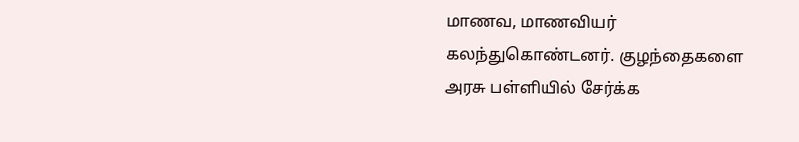மாணவ, மாணவியர் கலந்துகொண்டனர். குழந்தைகளை அரசு பள்ளியில் சேர்க்க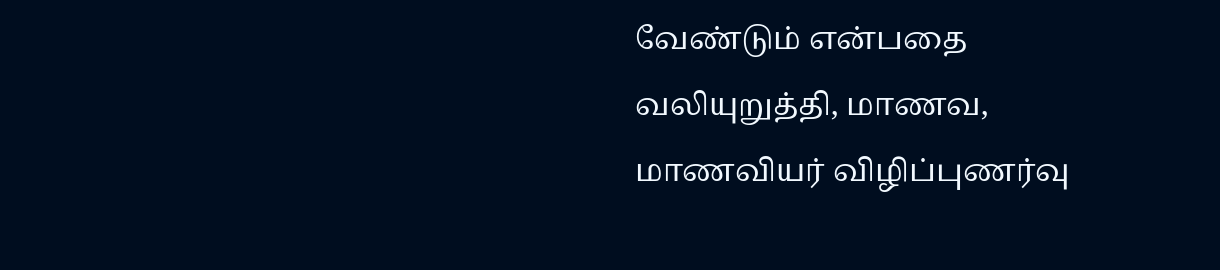வேண்டும் என்பதை வலியுறுத்தி, மாணவ, மாணவியர் விழிப்புணர்வு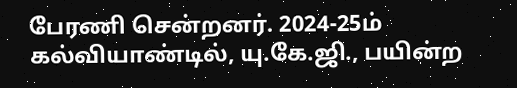பேரணி சென்றனர். 2024-25ம் கல்வியாண்டில், யு.கே.ஜி., பயின்ற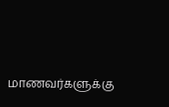மாணவர்களுக்கு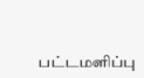பட்டமளிப்பு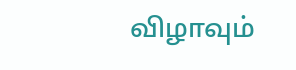விழாவும்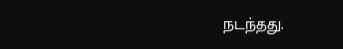நடந்தது.